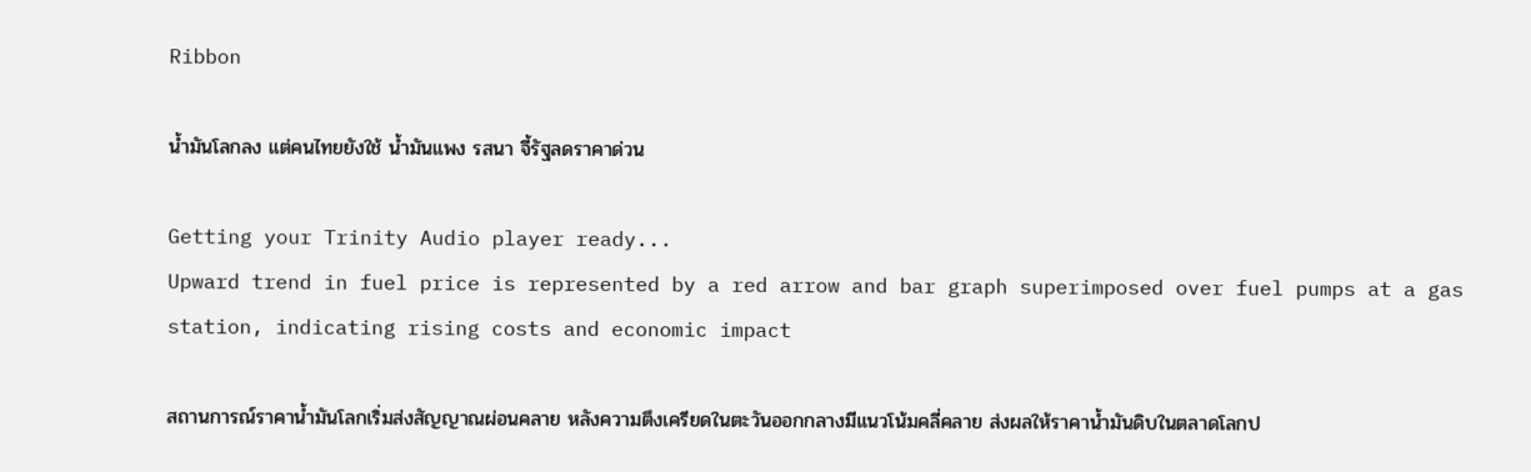Ribbon

น้ำมันโลกลง แต่คนไทยยังใช้ น้ำมันแพง รสนา จี้รัฐลดราคาด่วน

Getting your Trinity Audio player ready...
Upward trend in fuel price is represented by a red arrow and bar graph superimposed over fuel pumps at a gas station, indicating rising costs and economic impact

สถานการณ์ราคาน้ำมันโลกเริ่มส่งสัญญาณผ่อนคลาย หลังความตึงเครียดในตะวันออกกลางมีแนวโน้มคลี่คลาย ส่งผลให้ราคาน้ำมันดิบในตลาดโลกป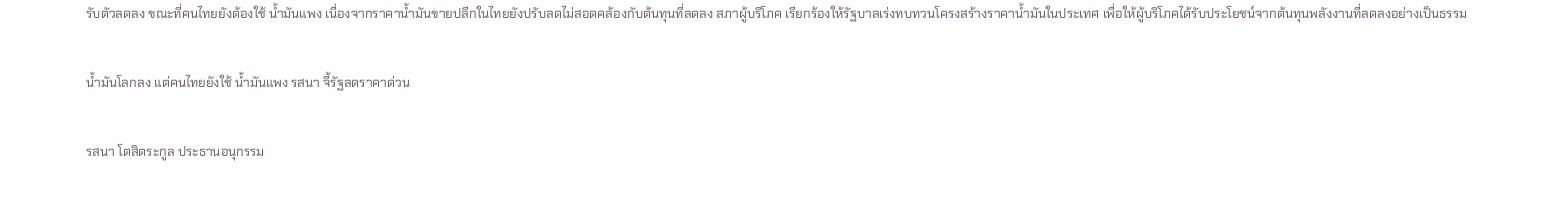รับตัวลดลง ขณะที่คนไทยยังต้องใช้ น้ำมันแพง เนื่องจากราคาน้ำมันขายปลีกในไทยยังปรับลดไม่สอดคล้องกับต้นทุนที่ลดลง สภาผู้บริโภค เรียกร้องให้รัฐบาลเร่งทบทวนโครงสร้างราคาน้ำมันในประเทศ เพื่อให้ผู้บริโภคได้รับประโยชน์จากต้นทุนพลังงานที่ลดลงอย่างเป็นธรรม

น้ำมันโลกลง แต่คนไทยยังใช้ น้ำมันแพง รสนา จี้รัฐลดราคาด่วน

รสนา โตสิตระกูล ประธานอนุกรรม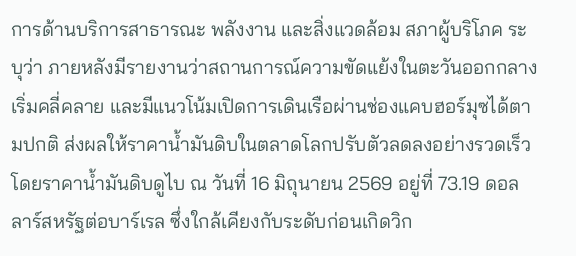การด้านบริการสาธารณะ พลังงาน และสิ่งแวดล้อม สภาผู้บริโภค ระบุว่า ภายหลังมีรายงานว่าสถานการณ์ความขัดแย้งในตะวันออกกลางเริ่มคลี่คลาย และมีแนวโน้มเปิดการเดินเรือผ่านช่องแคบฮอร์มุซได้ตามปกติ ส่งผลให้ราคาน้ำมันดิบในตลาดโลกปรับตัวลดลงอย่างรวดเร็ว โดยราคาน้ำมันดิบดูไบ ณ วันที่ 16 มิถุนายน 2569 อยู่ที่ 73.19 ดอลลาร์สหรัฐต่อบาร์เรล ซึ่งใกล้เคียงกับระดับก่อนเกิดวิก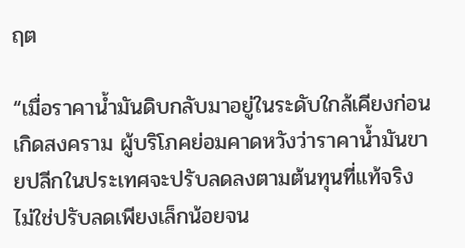ฤต

“เมื่อราคาน้ำมันดิบกลับมาอยู่ในระดับใกล้เคียงก่อนเกิดสงคราม ผู้บริโภคย่อมคาดหวังว่าราคาน้ำมันขายปลีกในประเทศจะปรับลดลงตามต้นทุนที่แท้จริง ไม่ใช่ปรับลดเพียงเล็กน้อยจน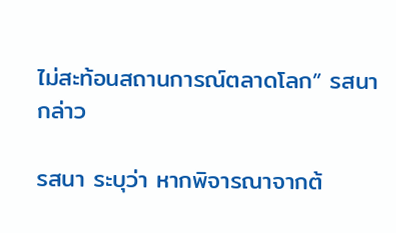ไม่สะท้อนสถานการณ์ตลาดโลก” รสนา กล่าว

รสนา ระบุว่า หากพิจารณาจากต้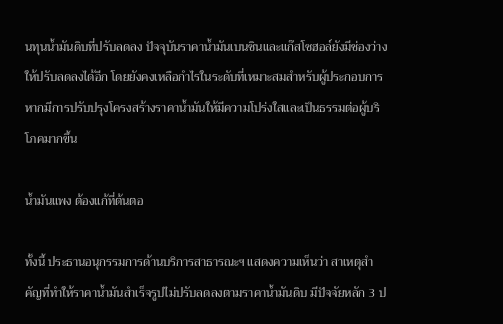นทุนน้ำมันดิบที่ปรับลดลง ปัจจุบันราคาน้ำมันเบนซินและแก๊สโซฮอล์ยังมีช่องว่างให้ปรับลดลงได้อีก โดยยังคงเหลือกำไรในระดับที่เหมาะสมสำหรับผู้ประกอบการ หากมีการปรับปรุงโครงสร้างราคาน้ำมันให้มีความโปร่งใสและเป็นธรรมต่อผู้บริโภคมากขึ้น

น้ำมันแพง ต้องแก้ที่ต้นตอ

ทั้งนี้ ประธานอนุกรรมการด้านบริการสาธารณะฯ แสดงความเห็นว่า สาเหตุสำคัญที่ทำให้ราคาน้ำมันสำเร็จรูปไม่ปรับลดลงตามราคาน้ำมันดิบ มีปัจจัยหลัก 3 ป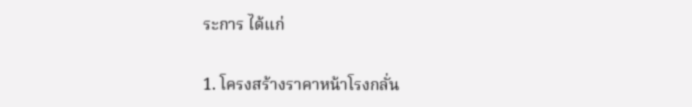ระการ ได้แก่

1. โครงสร้างราคาหน้าโรงกลั่น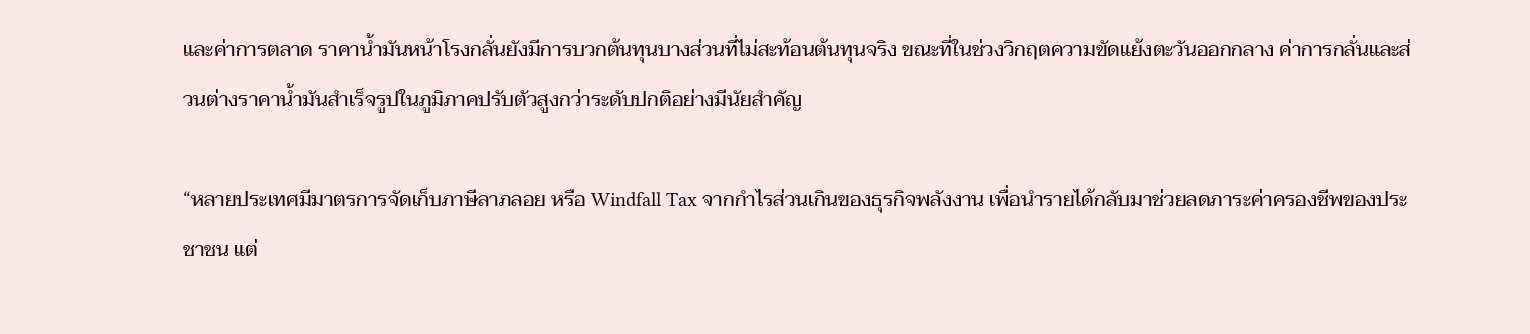และค่าการตลาด ราคาน้ำมันหน้าโรงกลั่นยังมีการบวกต้นทุนบางส่วนที่ไม่สะท้อนต้นทุนจริง ขณะที่ในช่วงวิกฤตความขัดแย้งตะวันออกกลาง ค่าการกลั่นและส่วนต่างราคาน้ำมันสำเร็จรูปในภูมิภาคปรับตัวสูงกว่าระดับปกติอย่างมีนัยสำคัญ

“หลายประเทศมีมาตรการจัดเก็บภาษีลาภลอย หรือ Windfall Tax จากกำไรส่วนเกินของธุรกิจพลังงาน เพื่อนำรายได้กลับมาช่วยลดภาระค่าครองชีพของประชาชน แต่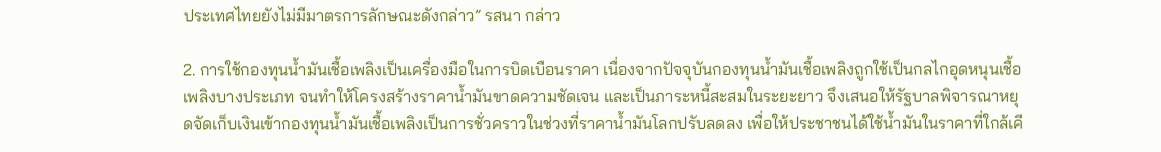ประเทศไทยยังไม่มีมาตรการลักษณะดังกล่าว” รสนา กล่าว

2. การใช้กองทุนน้ำมันเชื้อเพลิงเป็นเครื่องมือในการบิดเบือนราคา เนื่องจากปัจจุบันกองทุนน้ำมันเชื้อเพลิงถูกใช้เป็นกลไกอุดหนุนเชื้อเพลิงบางประเภท จนทำให้โครงสร้างราคาน้ำมันขาดความชัดเจน และเป็นภาระหนี้สะสมในระยะยาว จึงเสนอให้รัฐบาลพิจารณาหยุดจัดเก็บเงินเข้ากองทุนน้ำมันเชื้อเพลิงเป็นการชั่วคราวในช่วงที่ราคาน้ำมันโลกปรับลดลง เพื่อให้ประชาชนได้ใช้น้ำมันในราคาที่ใกล้เคี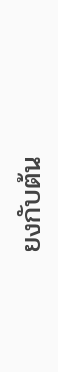ยงกับต้น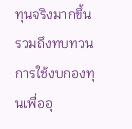ทุนจริงมากขึ้น รวมถึงทบทวนการใช้งบกองทุนเพื่ออุ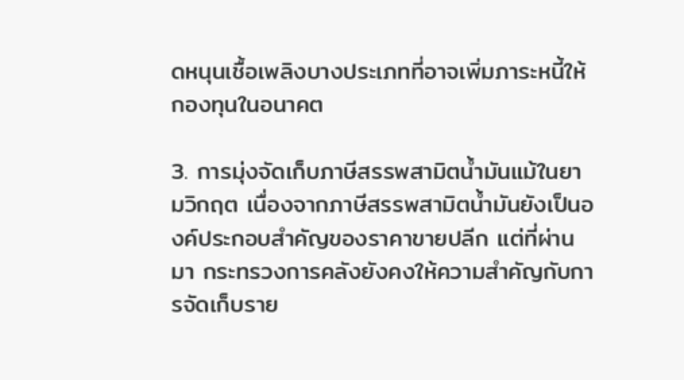ดหนุนเชื้อเพลิงบางประเภทที่อาจเพิ่มภาระหนี้ให้กองทุนในอนาคต

3. การมุ่งจัดเก็บภาษีสรรพสามิตน้ำมันแม้ในยามวิกฤต เนื่องจากภาษีสรรพสามิตน้ำมันยังเป็นองค์ประกอบสำคัญของราคาขายปลีก แต่ที่ผ่านมา กระทรวงการคลังยังคงให้ความสำคัญกับการจัดเก็บราย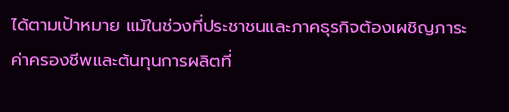ได้ตามเป้าหมาย แม้ในช่วงที่ประชาชนและภาคธุรกิจต้องเผชิญภาระค่าครองชีพและต้นทุนการผลิตที่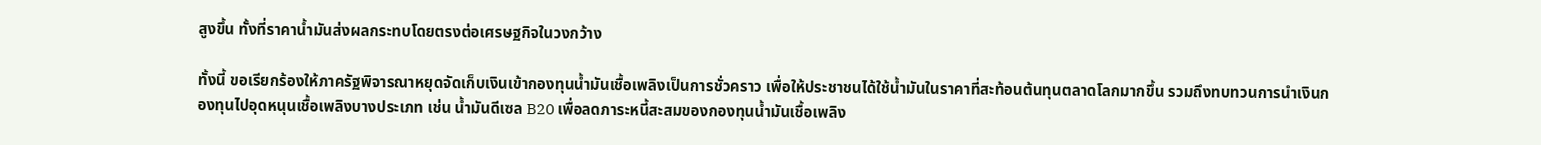สูงขึ้น ทั้งที่ราคาน้ำมันส่งผลกระทบโดยตรงต่อเศรษฐกิจในวงกว้าง

ทั้งนี้ ขอเรียกร้องให้ภาครัฐพิจารณาหยุดจัดเก็บเงินเข้ากองทุนน้ำมันเชื้อเพลิงเป็นการชั่วคราว เพื่อให้ประชาชนได้ใช้น้ำมันในราคาที่สะท้อนต้นทุนตลาดโลกมากขึ้น รวมถึงทบทวนการนำเงินกองทุนไปอุดหนุนเชื้อเพลิงบางประเภท เช่น น้ำมันดีเซล B20 เพื่อลดภาระหนี้สะสมของกองทุนน้ำมันเชื้อเพลิง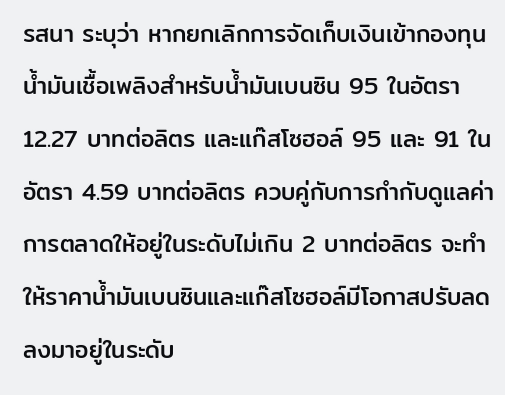รสนา ระบุว่า หากยกเลิกการจัดเก็บเงินเข้ากองทุนน้ำมันเชื้อเพลิงสำหรับน้ำมันเบนซิน 95 ในอัตรา 12.27 บาทต่อลิตร และแก๊สโซฮอล์ 95 และ 91 ในอัตรา 4.59 บาทต่อลิตร ควบคู่กับการกำกับดูแลค่าการตลาดให้อยู่ในระดับไม่เกิน 2 บาทต่อลิตร จะทำให้ราคาน้ำมันเบนซินและแก๊สโซฮอล์มีโอกาสปรับลดลงมาอยู่ในระดับ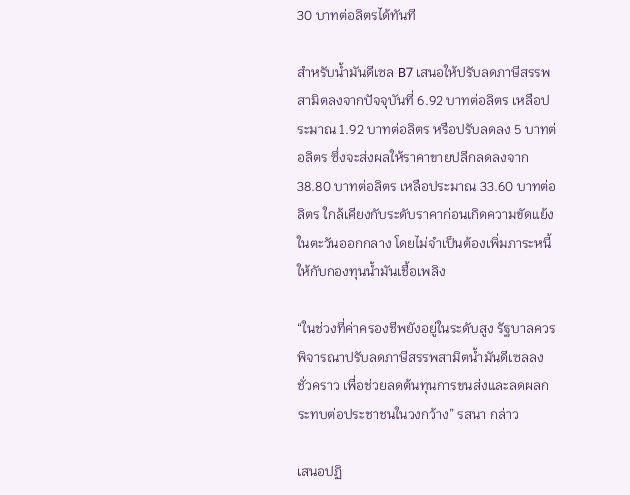30 บาทต่อลิตรได้ทันที

สำหรับน้ำมันดีเซล B7 เสนอให้ปรับลดภาษีสรรพสามิตลงจากปัจจุบันที่ 6.92 บาทต่อลิตร เหลือประมาณ 1.92 บาทต่อลิตร หรือปรับลดลง 5 บาทต่อลิตร ซึ่งจะส่งผลให้ราคาขายปลีกลดลงจาก 38.80 บาทต่อลิตร เหลือประมาณ 33.60 บาทต่อลิตร ใกล้เคียงกับระดับราคาก่อนเกิดความขัดแย้งในตะวันออกกลาง โดยไม่จำเป็นต้องเพิ่มภาระหนี้ให้กับกองทุนน้ำมันเชื้อเพลิง

“ในช่วงที่ค่าครองชีพยังอยู่ในระดับสูง รัฐบาลควรพิจารณาปรับลดภาษีสรรพสามิตน้ำมันดีเซลลงชั่วคราว เพื่อช่วยลดต้นทุนการขนส่งและลดผลกระทบต่อประชาชนในวงกว้าง” รสนา กล่าว

เสนอปฏิ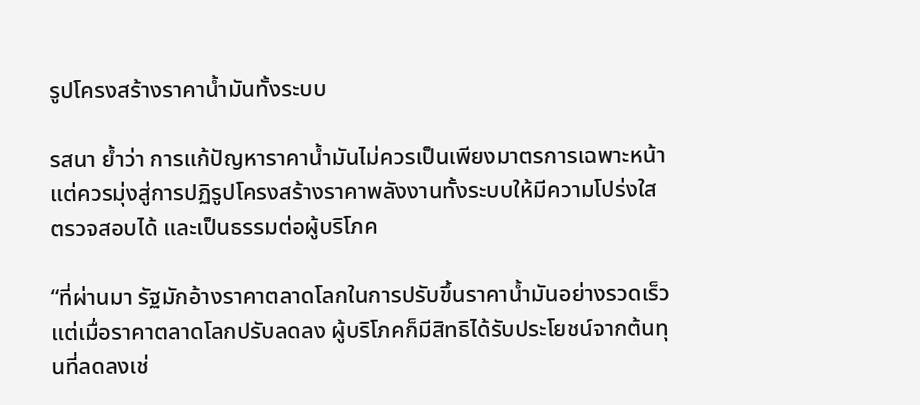รูปโครงสร้างราคาน้ำมันทั้งระบบ

รสนา ย้ำว่า การแก้ปัญหาราคาน้ำมันไม่ควรเป็นเพียงมาตรการเฉพาะหน้า แต่ควรมุ่งสู่การปฏิรูปโครงสร้างราคาพลังงานทั้งระบบให้มีความโปร่งใส ตรวจสอบได้ และเป็นธรรมต่อผู้บริโภค

“ที่ผ่านมา รัฐมักอ้างราคาตลาดโลกในการปรับขึ้นราคาน้ำมันอย่างรวดเร็ว แต่เมื่อราคาตลาดโลกปรับลดลง ผู้บริโภคก็มีสิทธิได้รับประโยชน์จากต้นทุนที่ลดลงเช่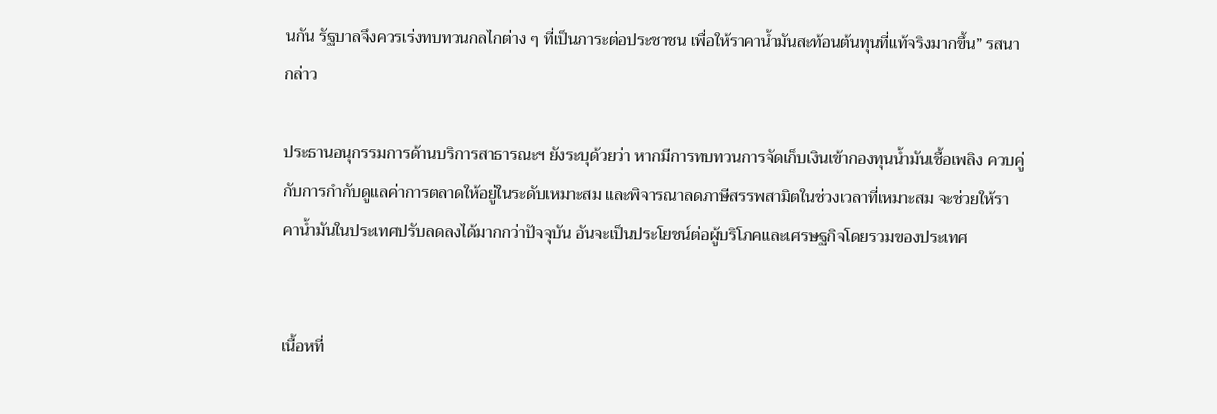นกัน รัฐบาลจึงควรเร่งทบทวนกลไกต่าง ๆ ที่เป็นภาระต่อประชาชน เพื่อให้ราคาน้ำมันสะท้อนต้นทุนที่แท้จริงมากขึ้น” รสนา กล่าว

ประธานอนุกรรมการด้านบริการสาธารณะฯ ยังระบุด้วยว่า หากมีการทบทวนการจัดเก็บเงินเข้ากองทุนน้ำมันเชื้อเพลิง ควบคู่กับการกำกับดูแลค่าการตลาดให้อยู่ในระดับเหมาะสม และพิจารณาลดภาษีสรรพสามิตในช่วงเวลาที่เหมาะสม จะช่วยให้ราคาน้ำมันในประเทศปรับลดลงได้มากกว่าปัจจุบัน อันจะเป็นประโยชน์ต่อผู้บริโภคและเศรษฐกิจโดยรวมของประเทศ


เนื้อหที่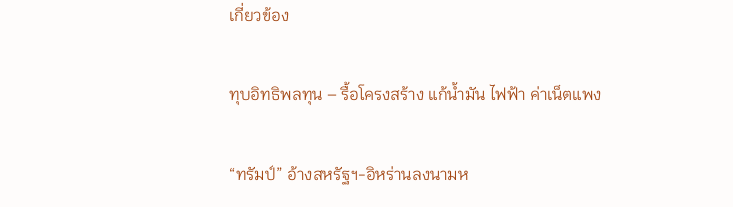เกี่ยวข้อง

ทุบอิทธิพลทุน – รื้อโครงสร้าง แก้น้ำมัน ไฟฟ้า ค่าเน็ตแพง

“ทรัมป์” อ้างสหรัฐฯ-อิหร่านลงนามห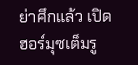ย่าศึกแล้ว เปิดฮอร์มุซเต็มรู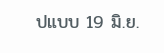ปแบบ 19 มิ.ย.